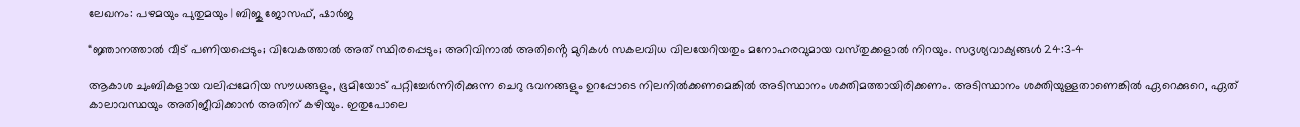ലേഖനം: പഴമയും പുതുമയും | ബിജു ജോസഫ്, ഷാർജ

“ജ്ഞാനത്താൽ വീട് പണിയപ്പെടും; വിവേകത്താൽ അത് സ്ഥിരപ്പെടും; അറിവിനാൽ അതിൻ്റെ മുറികൾ സകലവിധ വിലയേറിയതും മനോഹരവുമായ വസ്‌തുക്കളാൽ നിറയും. സദൃശ്യവാക്യങ്ങൾ 24:3-4

ആകാശ ചുംബികളായ വലിപ്പമേറിയ സൗധങ്ങളും, ഭൂമിയോട് പറ്റിച്ചേർന്നിരിക്കുന്ന ചെറു ഭവനങ്ങളും ഉറപ്പോടെ നിലനിൽക്കണമെങ്കിൽ അടിസ്ഥാനം ശക്തിമത്തായിരിക്കണം. അടിസ്ഥാനം ശക്തിയുള്ളതാണെങ്കിൽ ഏറെക്കുറെ, ഏത് കാലാവസ്ഥയും അതിജീവിക്കാൻ അതിന് കഴിയും. ഇതുപോലെ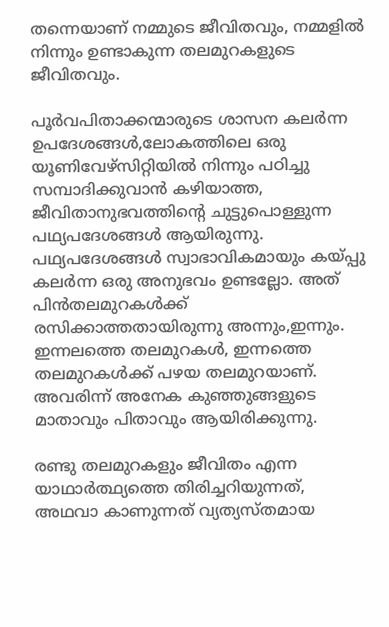തന്നെയാണ് നമ്മുടെ ജീവിതവും, നമ്മളിൽ നിന്നും ഉണ്ടാകുന്ന തലമുറകളുടെ ജീവിതവും.

പൂർവപിതാക്കന്മാരുടെ ശാസന കലർന്ന ഉപദേശങ്ങൾ,ലോകത്തിലെ ഒരു യൂണിവേഴ്സിറ്റിയിൽ നിന്നും പഠിച്ചു സമ്പാദിക്കുവാൻ കഴിയാത്ത, ജീവിതാനുഭവത്തിന്റെ ചുട്ടുപൊള്ളുന്ന പഥ്യപദേശങ്ങൾ ആയിരുന്നു. പഥ്യപദേശങ്ങൾ സ്വാഭാവികമായും കയ്പ്പു കലർന്ന ഒരു അനുഭവം ഉണ്ടല്ലോ. അത് പിൻതലമുറകൾക്ക് രസിക്കാത്തതായിരുന്നു അന്നും,ഇന്നും. ഇന്നലത്തെ തലമുറകൾ, ഇന്നത്തെ തലമുറകൾക്ക് പഴയ തലമുറയാണ്. അവരിന്ന് അനേക കുഞ്ഞുങ്ങളുടെ മാതാവും പിതാവും ആയിരിക്കുന്നു.

രണ്ടു തലമുറകളും ജീവിതം എന്ന യാഥാർത്ഥ്യത്തെ തിരിച്ചറിയുന്നത്, അഥവാ കാണുന്നത് വ്യത്യസ്തമായ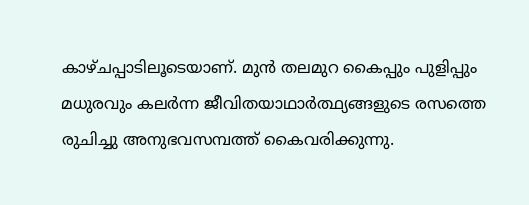കാഴ്ചപ്പാടിലൂടെയാണ്. മുൻ തലമുറ കൈപ്പും പുളിപ്പും മധുരവും കലർന്ന ജീവിതയാഥാർത്ഥ്യങ്ങളുടെ രസത്തെ രുചിച്ചു അനുഭവസമ്പത്ത് കൈവരിക്കുന്നു.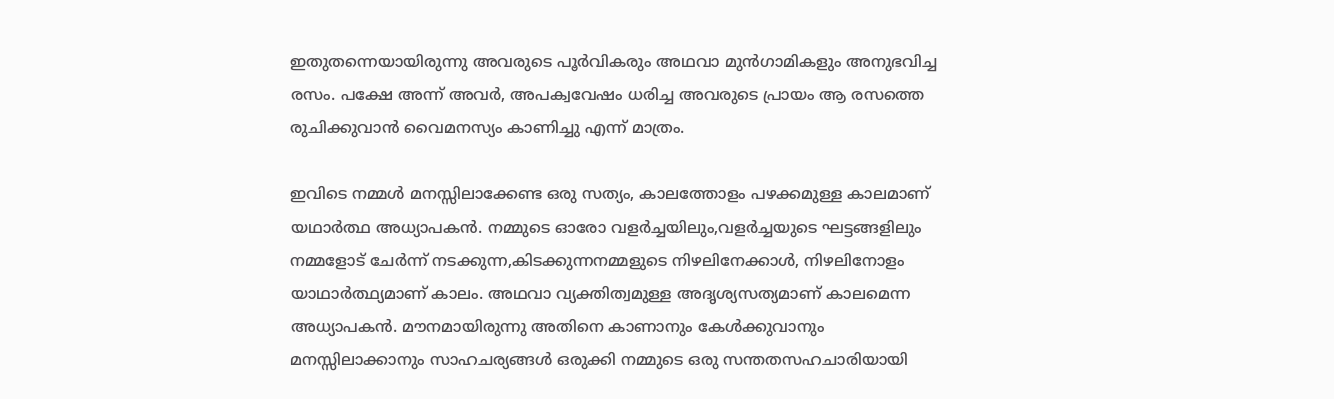ഇതുതന്നെയായിരുന്നു അവരുടെ പൂർവികരും അഥവാ മുൻഗാമികളും അനുഭവിച്ച രസം. പക്ഷേ അന്ന് അവർ, അപക്വവേഷം ധരിച്ച അവരുടെ പ്രായം ആ രസത്തെ രുചിക്കുവാൻ വൈമനസ്യം കാണിച്ചു എന്ന് മാത്രം.

ഇവിടെ നമ്മൾ മനസ്സിലാക്കേണ്ട ഒരു സത്യം, കാലത്തോളം പഴക്കമുള്ള കാലമാണ് യഥാർത്ഥ അധ്യാപകൻ. നമ്മുടെ ഓരോ വളർച്ചയിലും,വളർച്ചയുടെ ഘട്ടങ്ങളിലും നമ്മളോട് ചേർന്ന് നടക്കുന്ന,കിടക്കുന്നനമ്മളുടെ നിഴലിനേക്കാൾ, നിഴലിനോളം യാഥാർത്ഥ്യമാണ് കാലം. അഥവാ വ്യക്തിത്വമുള്ള അദൃശ്യസത്യമാണ് കാലമെന്ന അധ്യാപകൻ. മൗനമായിരുന്നു അതിനെ കാണാനും കേൾക്കുവാനും മനസ്സിലാക്കാനും സാഹചര്യങ്ങൾ ഒരുക്കി നമ്മുടെ ഒരു സന്തതസഹചാരിയായി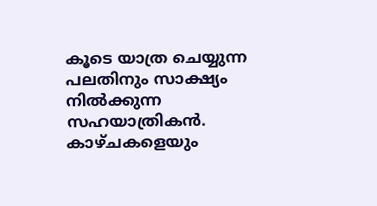കൂടെ യാത്ര ചെയ്യുന്ന പലതിനും സാക്ഷ്യം നിൽക്കുന്ന സഹയാത്രികൻ. കാഴ്ചകളെയും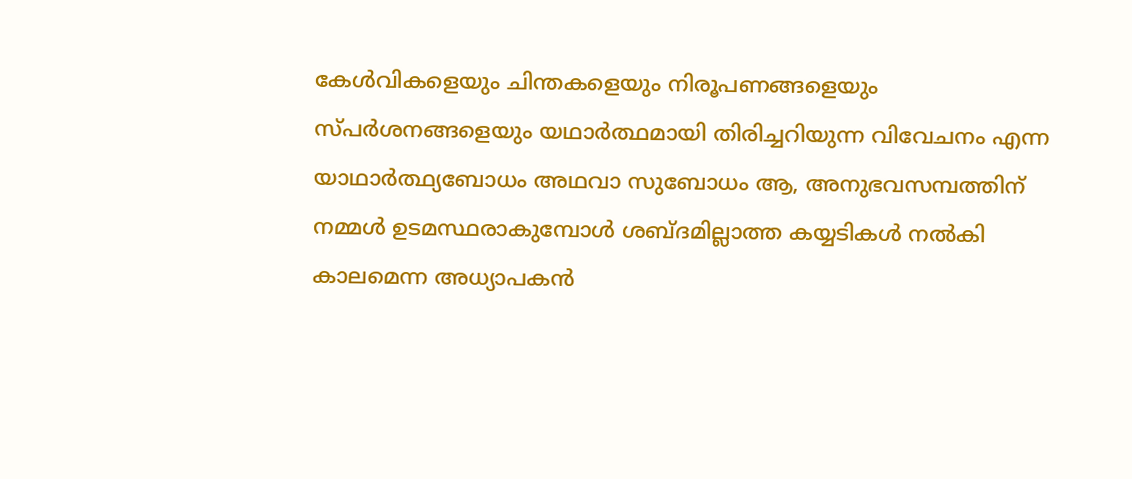കേൾവികളെയും ചിന്തകളെയും നിരൂപണങ്ങളെയും സ്പർശനങ്ങളെയും യഥാർത്ഥമായി തിരിച്ചറിയുന്ന വിവേചനം എന്ന യാഥാർത്ഥ്യബോധം അഥവാ സുബോധം ആ, അനുഭവസമ്പത്തിന് നമ്മൾ ഉടമസ്ഥരാകുമ്പോൾ ശബ്ദമില്ലാത്ത കയ്യടികൾ നൽകി കാലമെന്ന അധ്യാപകൻ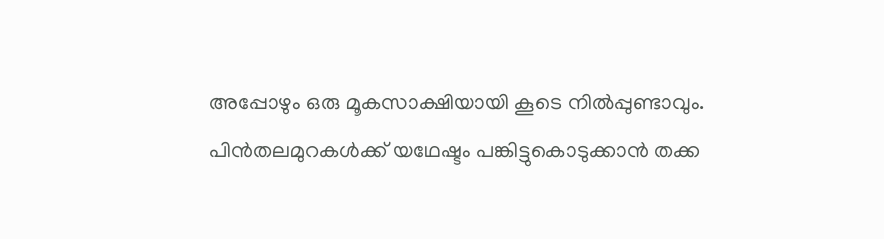അപ്പോഴും ഒരു മൂകസാക്ഷിയായി കൂടെ നിൽപ്പുണ്ടാവും. പിൻതലമുറകൾക്ക് യഥേഷ്ടം പങ്കിട്ടുകൊടുക്കാൻ തക്ക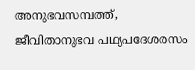അനുഭവസമ്പത്ത്, ജീവിതാനുഭവ പഥ്യപദേശരസം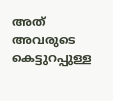അത് അവരുടെ കെട്ടുറപ്പുള്ള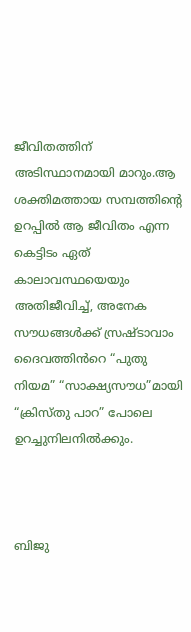ജീവിതത്തിന് അടിസ്ഥാനമായി മാറും.ആ ശക്തിമത്തായ സമ്പത്തിന്റെ ഉറപ്പിൽ ആ ജീവിതം എന്ന കെട്ടിടം ഏത് കാലാവസ്ഥയെയും അതിജീവിച്ച്, അനേക സൗധങ്ങൾക്ക് സ്രഷ്ടാവാം ദൈവത്തിൻറെ “പുതു നിയമ” “സാക്ഷ്യസൗധ”മായി “ക്രിസ്തു പാറ” പോലെ ഉറച്ചുനിലനിൽക്കും.



ബിജു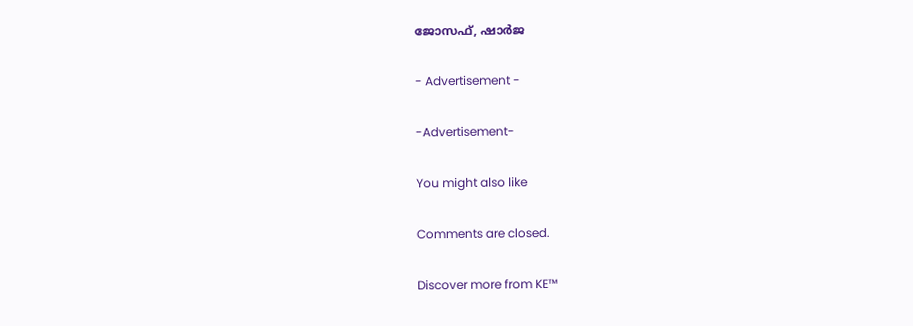ജോസഫ്, ഷാർജ

- Advertisement -

-Advertisement-

You might also like

Comments are closed.

Discover more from KE™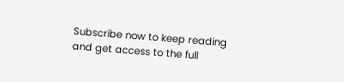Subscribe now to keep reading and get access to the full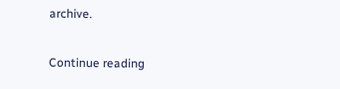archive.

Continue reading